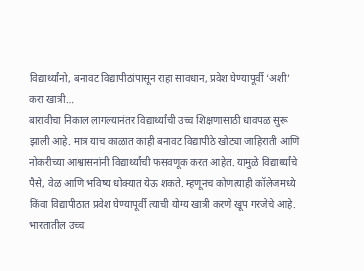विद्यार्थ्यांनो, बनावट विद्यापीठांपासून राहा सावधान, प्रवेश घेण्यापूर्वी ‘अशी’ करा खात्री…
बारावीचा निकाल लागल्यानंतर विद्यार्थ्यांची उच्च शिक्षणासाठी धावपळ सुरू झाली आहे. मात्र याच काळात काही बनावट विद्यापीठे खोट्या जाहिराती आणि नोकरीच्या आश्वासनांनी विद्यार्थ्यांची फसवणूक करत आहेत. यामुळे विद्यार्थ्यांचे पैसे, वेळ आणि भविष्य धोक्यात येऊ शकते. म्हणूनच कोणत्याही कॉलेजमध्ये किंवा विद्यापीठात प्रवेश घेण्यापूर्वी त्याची योग्य खात्री करणे खूप गरजेचे आहे.
भारतातील उच्च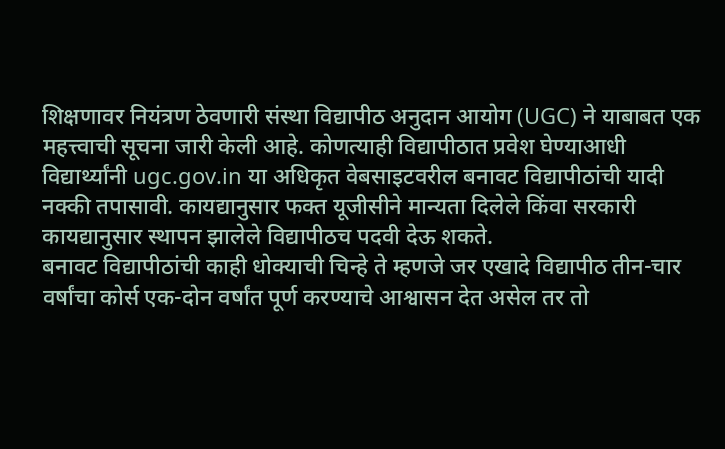शिक्षणावर नियंत्रण ठेवणारी संस्था विद्यापीठ अनुदान आयोग (UGC) ने याबाबत एक महत्त्वाची सूचना जारी केली आहे. कोणत्याही विद्यापीठात प्रवेश घेण्याआधी विद्यार्थ्यांनी ugc.gov.in या अधिकृत वेबसाइटवरील बनावट विद्यापीठांची यादी नक्की तपासावी. कायद्यानुसार फक्त यूजीसीने मान्यता दिलेले किंवा सरकारी कायद्यानुसार स्थापन झालेले विद्यापीठच पदवी देऊ शकते.
बनावट विद्यापीठांची काही धोक्याची चिन्हे ते म्हणजे जर एखादे विद्यापीठ तीन-चार वर्षांचा कोर्स एक-दोन वर्षांत पूर्ण करण्याचे आश्वासन देत असेल तर तो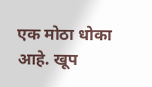एक मोठा धोका आहे. खूप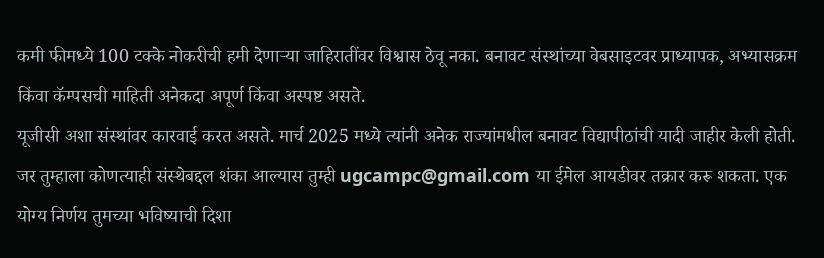कमी फीमध्ये 100 टक्के नोकरीची हमी देणाऱ्या जाहिरातींवर विश्वास ठेवू नका. बनावट संस्थांच्या वेबसाइटवर प्राध्यापक, अभ्यासक्रम किंवा कॅम्पसची माहिती अनेकदा अपूर्ण किंवा अस्पष्ट असते.
यूजीसी अशा संस्थांवर कारवाई करत असते. मार्च 2025 मध्ये त्यांनी अनेक राज्यांमधील बनावट विद्यापीठांची यादी जाहीर केली होती. जर तुम्हाला कोणत्याही संस्थेबद्दल शंका आल्यास तुम्ही ugcampc@gmail.com या ईमेल आयडीवर तक्रार करू शकता. एक योग्य निर्णय तुमच्या भविष्याची दिशा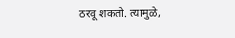ठरवू शकतो. त्यामुळे,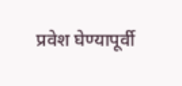प्रवेश घेण्यापूर्वी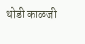थोडी काळजी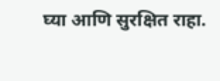घ्या आणि सुरक्षित राहा.